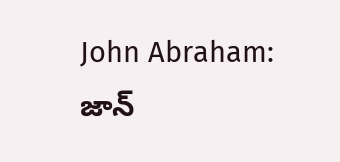John Abraham: జాన్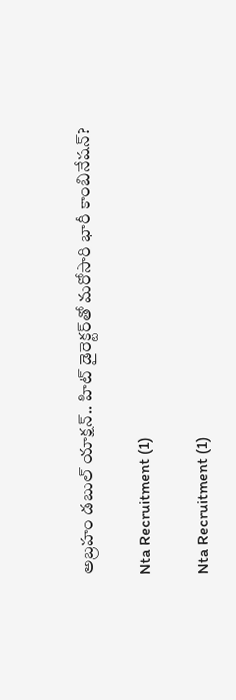అబ్రహం డబుల్ యాక్షన్.. హిట్ డైరెక్టర్‌తో మరోసారి భారీ కాంబినేషన్?

Nta Recruitment (1)

Nta Recruitment (1)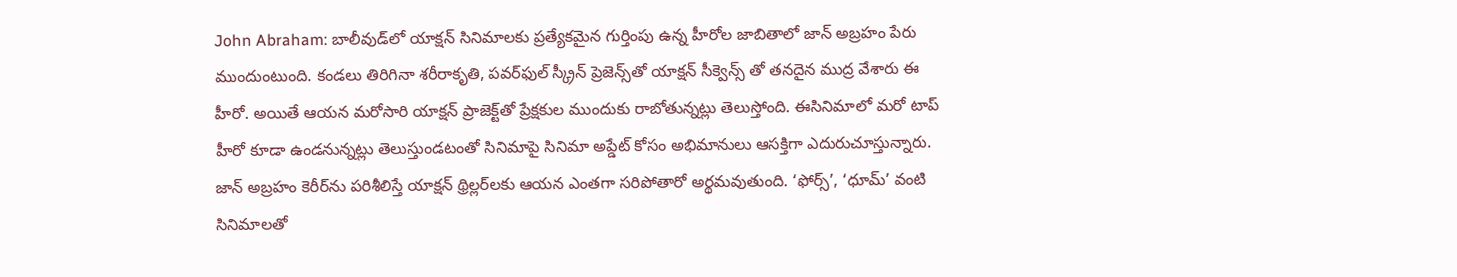John Abraham: బాలీవుడ్‌లో యాక్షన్ సినిమాలకు ప్రత్యేకమైన గుర్తింపు ఉన్న హీరోల జాబితాలో జాన్ అబ్రహం పేరు ముందుంటుంది. కండలు తిరిగినా శరీరాకృతి, పవర్‌ఫుల్ స్క్రీన్ ప్రెజెన్స్‌తో యాక్షన్ సీక్వెన్స్ తో తనదైన ముద్ర వేశారు ఈ హీరో. అయితే ఆయన మరోసారి యాక్షన్ ప్రాజెక్ట్‌తో ప్రేక్షకుల ముందుకు రాబోతున్నట్లు తెలుస్తోంది. ఈసినిమాలో మరో టాప్ హీరో కూడా ఉండనున్నట్లు తెలుస్తుండటంతో సినిమాపై సినిమా అప్డేట్ కోసం అభిమానులు ఆసక్తిగా ఎదురుచూస్తున్నారు. జాన్ అబ్రహం కెరీర్‌ను పరిశీలిస్తే యాక్షన్ థ్రిల్లర్‌లకు ఆయన ఎంతగా సరిపోతారో అర్థమవుతుంది. ‘ఫోర్స్’, ‘ధూమ్’ వంటి సినిమాలతో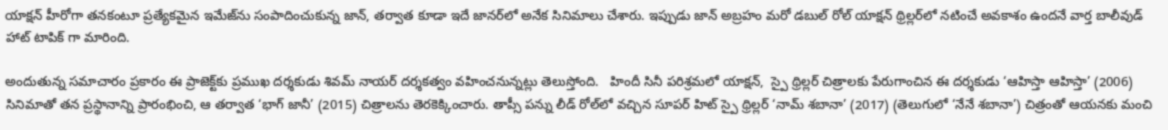యాక్షన్ హీరోగా తనకంటూ ప్రత్యేకమైన ఇమేజ్‌ను సంపాదించుకున్న జాన్, తర్వాత కూడా ఇదే జానర్‌లో అనేక సినిమాలు చేశారు. ఇప్పుడు జాన్ అబ్రహం మరో డబుల్ రోల్ యాక్షన్ థ్రిల్లర్‌లో నటించే అవకాశం ఉందనే వార్త బాలీవుడ్ హాట్ టాపిక్ గా మారింది.

అందుతున్న సమాచారం ప్రకారం ఈ ప్రాజెక్ట్‌కు ప్రముఖ దర్శకుడు శివమ్ నాయర్ దర్శకత్వం వహించనున్నట్లు తెలుస్తోంది.   హిందీ సినీ పరిశ్రమలో యాక్షన్,  స్పై థ్రిల్లర్ చిత్రాలకు పేరుగాంచిన ఈ దర్శకుడు ‘ఆహిస్తా ఆహిస్తా’ (2006) సినిమాతో తన ప్రస్థానాన్ని ప్రారంభించి, ఆ తర్వాత ‘భాగ్ జానీ’ (2015) చిత్రాలను తెరకెక్కించారు. తాప్సీ పన్ను లీడ్ రోల్‌లో వచ్చిన సూపర్ హిట్ స్పై థ్రిల్లర్ ‘నామ్ శబానా’ (2017) (తెలుగులో ‘నేనే శబానా’) చిత్రంతో ఆయనకు మంచి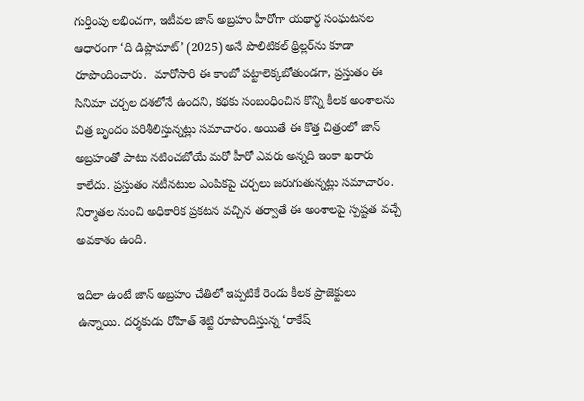గుర్తింపు లభించగా, ఇటీవల జాన్ అబ్రహం హీరోగా యథార్థ సంఘటనల ఆధారంగా ‘ది డిప్లొమాట్’ (2025) అనే పొలిటికల్ థ్రిల్లర్‌ను కూడా రూపొందించారు.  మారోసారి ఈ కాంబో పట్టాలెక్కబోతుండగా, ప్రస్తుతం ఈ సినిమా చర్చల దశలోనే ఉందని, కథకు సంబంధించిన కొన్ని కీలక అంశాలను చిత్ర బృందం పరిశీలిస్తున్నట్లు సమాచారం. అయితే ఈ కొత్త చిత్రంలో జాన్ అబ్రహంతో పాటు నటించబోయే మరో హీరో ఎవరు అన్నది ఇంకా ఖరారు కాలేదు. ప్రస్తుతం నటీనటుల ఎంపికపై చర్చలు జరుగుతున్నట్లు సమాచారం.  నిర్మాతల నుంచి అధికారిక ప్రకటన వచ్చిన తర్వాతే ఈ అంశాలపై స్పష్టత వచ్చే అవకాశం ఉంది.

ఇదిలా ఉంటే జాన్ అబ్రహం చేతిలో ఇప్పటికే రెండు కీలక ప్రాజెక్టులు ఉన్నాయి. దర్శకుడు రోహిత్ శెట్టి రూపొందిస్తున్న ‘రాకేష్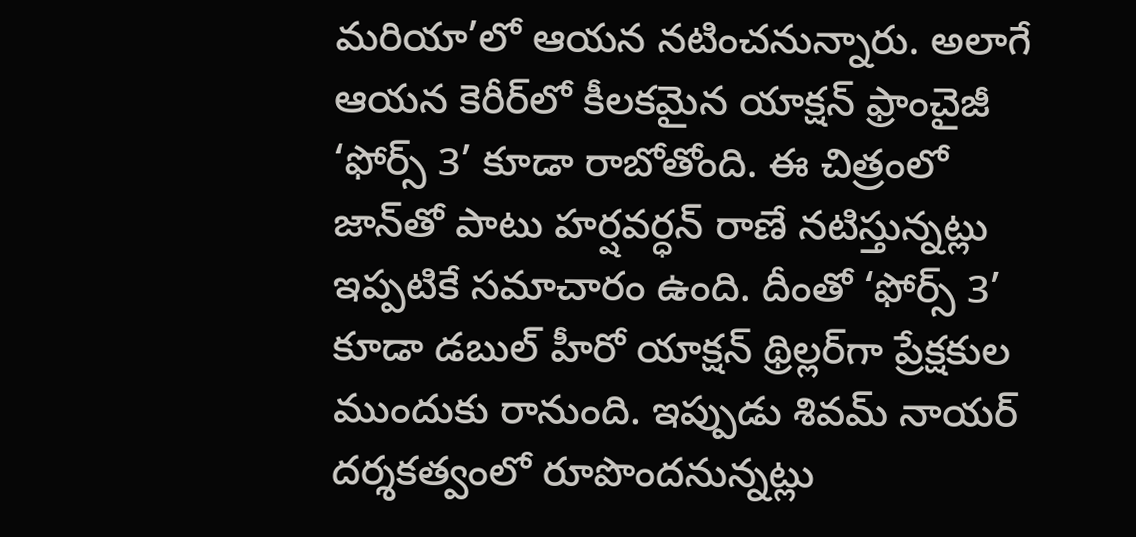మరియా’లో ఆయన నటించనున్నారు. అలాగే ఆయన కెరీర్‌లో కీలకమైన యాక్షన్ ఫ్రాంచైజీ ‘ఫోర్స్ 3’ కూడా రాబోతోంది. ఈ చిత్రంలో జాన్‌తో పాటు హర్షవర్ధన్ రాణే నటిస్తున్నట్లు ఇప్పటికే సమాచారం ఉంది. దీంతో ‘ఫోర్స్ 3’ కూడా డబుల్ హీరో యాక్షన్ థ్రిల్లర్‌గా ప్రేక్షకుల ముందుకు రానుంది. ఇప్పుడు శివమ్ నాయర్ దర్శకత్వంలో రూపొందనున్నట్లు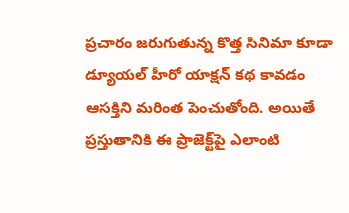ప్రచారం జరుగుతున్న కొత్త సినిమా కూడా డ్యూయల్ హీరో యాక్షన్ కథ కావడం ఆసక్తిని మరింత పెంచుతోంది. అయితే ప్రస్తుతానికి ఈ ప్రాజెక్ట్‌పై ఎలాంటి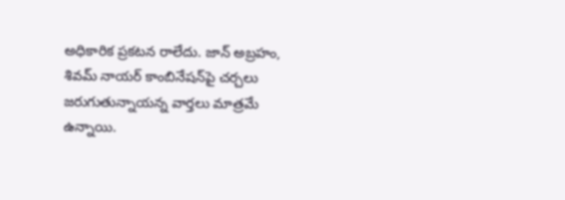అధికారిక ప్రకటన రాలేదు. జాన్ అబ్రహం, శివమ్ నాయర్ కాంబినేషన్‌పై చర్చలు జరుగుతున్నాయన్న వార్తలు మాత్రమే ఉన్నాయి.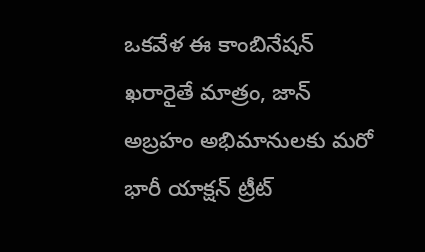ఒకవేళ ఈ కాంబినేషన్ ఖరారైతే మాత్రం, జాన్ అబ్రహం అభిమానులకు మరో భారీ యాక్షన్ ట్రీట్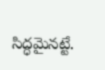సిద్ధమైనట్టే.